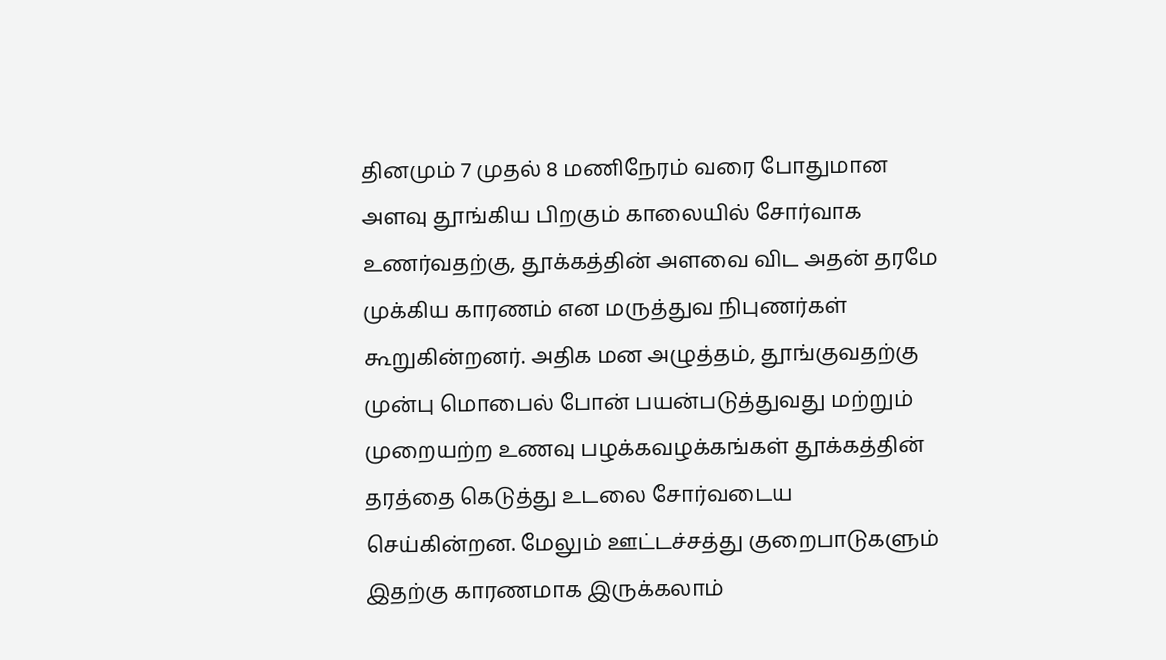தினமும் 7 முதல் 8 மணிநேரம் வரை போதுமான அளவு தூங்கிய பிறகும் காலையில் சோர்வாக உணர்வதற்கு, தூக்கத்தின் அளவை விட அதன் தரமே முக்கிய காரணம் என மருத்துவ நிபுணர்கள் கூறுகின்றனர். அதிக மன அழுத்தம், தூங்குவதற்கு முன்பு மொபைல் போன் பயன்படுத்துவது மற்றும் முறையற்ற உணவு பழக்கவழக்கங்கள் தூக்கத்தின் தரத்தை கெடுத்து உடலை சோர்வடைய செய்கின்றன. மேலும் ஊட்டச்சத்து குறைபாடுகளும் இதற்கு காரணமாக இருக்கலாம்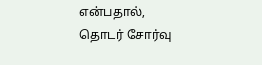என்பதால், தொடர் சோர்வு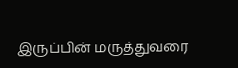இருப்பின் மருத்துவரை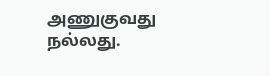அணுகுவது நல்லது.